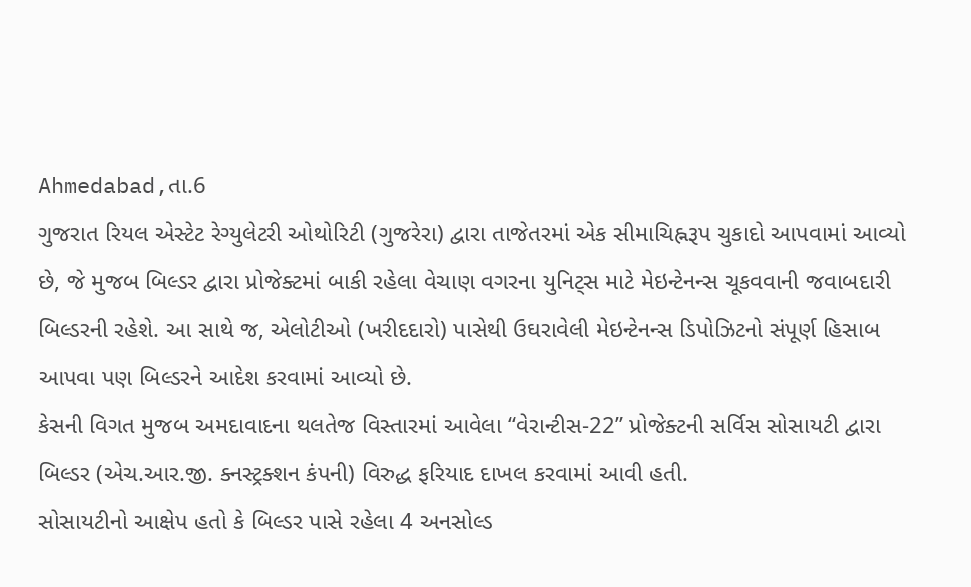Ahmedabad,તા.6
ગુજરાત રિયલ એસ્ટેટ રેગ્યુલેટરી ઓથોરિટી (ગુજરેરા) દ્વારા તાજેતરમાં એક સીમાચિહ્નરૂપ ચુકાદો આપવામાં આવ્યો છે, જે મુજબ બિલ્ડર દ્વારા પ્રોજેક્ટમાં બાકી રહેલા વેચાણ વગરના યુનિટ્સ માટે મેઇન્ટેનન્સ ચૂકવવાની જવાબદારી બિલ્ડરની રહેશે. આ સાથે જ, એલોટીઓ (ખરીદદારો) પાસેથી ઉઘરાવેલી મેઇન્ટેનન્સ ડિપોઝિટનો સંપૂર્ણ હિસાબ આપવા પણ બિલ્ડરને આદેશ કરવામાં આવ્યો છે.
કેસની વિગત મુજબ અમદાવાદના થલતેજ વિસ્તારમાં આવેલા “વેરાન્ટીસ-22” પ્રોજેક્ટની સર્વિસ સોસાયટી દ્વારા બિલ્ડર (એચ.આર.જી. ક્નસ્ટ્રક્શન કંપની) વિરુદ્ધ ફરિયાદ દાખલ કરવામાં આવી હતી.
સોસાયટીનો આક્ષેપ હતો કે બિલ્ડર પાસે રહેલા 4 અનસોલ્ડ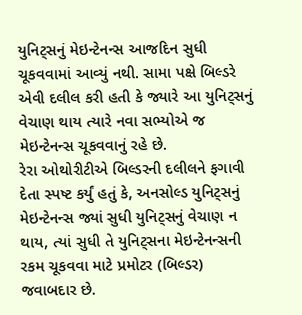યુનિટ્સનું મેઇન્ટેનન્સ આજદિન સુધી ચૂકવવામાં આવ્યું નથી. સામા પક્ષે બિલ્ડરે એવી દલીલ કરી હતી કે જ્યારે આ યુનિટ્સનું વેચાણ થાય ત્યારે નવા સભ્યોએ જ મેઇન્ટેનન્સ ચૂકવવાનું રહે છે.
રેરા ઓથોરીટીએ બિલ્ડરની દલીલને ફગાવી દેતા સ્પષ્ટ કર્યું હતું કે, અનસોલ્ડ યુનિટ્સનું મેઇન્ટેનન્સ જ્યાં સુધી યુનિટ્સનું વેચાણ ન થાય, ત્યાં સુધી તે યુનિટ્સના મેઇન્ટેનન્સની રકમ ચૂકવવા માટે પ્રમોટર (બિલ્ડર) જવાબદાર છે.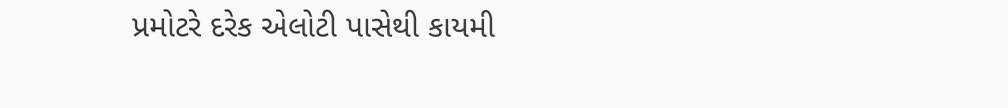પ્રમોટરે દરેક એલોટી પાસેથી કાયમી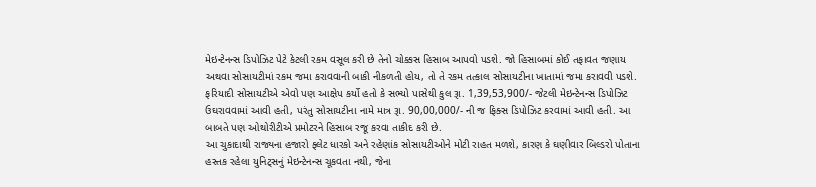મેઇન્ટેનન્સ ડિપોઝિટ પેટે કેટલી રકમ વસૂલ કરી છે તેનો ચોક્કસ હિસાબ આપવો પડશે. જો હિસાબમાં કોઈ તફાવત જણાય અથવા સોસાયટીમાં રકમ જમા કરાવવાની બાકી નીકળતી હોય, તો તે રકમ તત્કાલ સોસાયટીના ખાતામાં જમા કરાવવી પડશે.
ફરિયાદી સોસાયટીએ એવો પણ આક્ષેપ કર્યો હતો કે સભ્યો પાસેથી કુલ રૂા. 1,39,53,900/- જેટલી મેઇન્ટેનન્સ ડિપોઝિટ ઉઘરાવવામાં આવી હતી, પરંતુ સોસાયટીના નામે માત્ર રૂા. 90,00,000/- ની જ ફિક્સ ડિપોઝિટ કરવામાં આવી હતી. આ બાબતે પણ ઓથોરીટીએ પ્રમોટરને હિસાબ રજૂ કરવા તાકીદ કરી છે.
આ ચુકાદાથી રાજ્યના હજારો ફ્લેટ ધારકો અને રહેણાંક સોસાયટીઓને મોટી રાહત મળશે, કારણ કે ઘણીવાર બિલ્ડરો પોતાના હસ્તક રહેલા યુનિટ્સનું મેઇન્ટેનન્સ ચૂકવતા નથી, જેના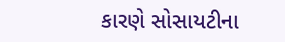કારણે સોસાયટીના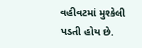વહીવટમાં મુશ્કેલી પડતી હોય છે.